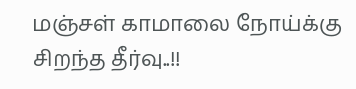மஞ்சள் காமாலை நோய்க்கு சிறந்த தீர்வு..!!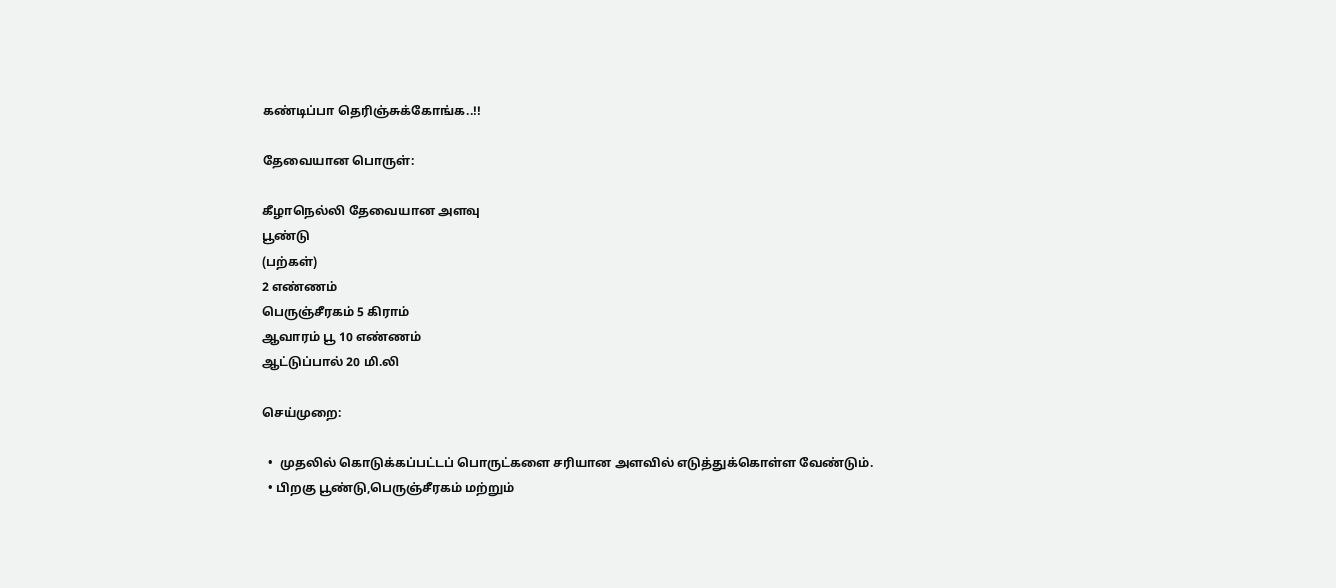கண்டிப்பா தெரிஞ்சுக்கோங்க..!!

தேவையான பொருள்:

கீழாநெல்லி தேவையான அளவு
பூண்டு
(பற்கள்)
2 எண்ணம்
பெருஞ்சீரகம் 5 கிராம்
ஆவாரம் பூ 10 எண்ணம்
ஆட்டுப்பால் 20 மி.லி

செய்முறை:

  •  முதலில் கொடுக்கப்பட்டப் பொருட்களை சரியான அளவில் எடுத்துக்கொள்ள வேண்டும்.
  • பிறகு பூண்டு,பெருஞ்சீரகம் மற்றும்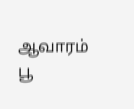ஆவாரம் பூ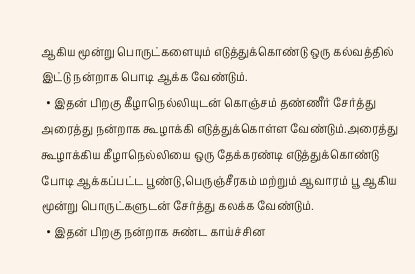ஆகிய மூன்று பொருட்களையும் எடுத்துக்கொண்டு ஒரு கல்வத்தில் இட்டு நன்றாக பொடி ஆக்க வேண்டும்.
  • இதன் பிறகு கீழாநெல்லியுடன் கொஞ்சம் தண்ணீர் சேர்த்து அரைத்து நன்றாக கூழாக்கி எடுத்துக்கொள்ள வேண்டும்.அரைத்து கூழாக்கிய கீழாநெல்லியை ஒரு தேக்கரண்டி எடுத்துக்கொண்டு போடி ஆக்கப்பட்ட பூண்டு,பெருஞ்சீரகம் மற்றும் ஆவாரம் பூ ஆகிய மூன்று பொருட்களுடன் சேர்த்து கலக்க வேண்டும்.
  • இதன் பிறகு நன்றாக சுண்ட காய்ச்சின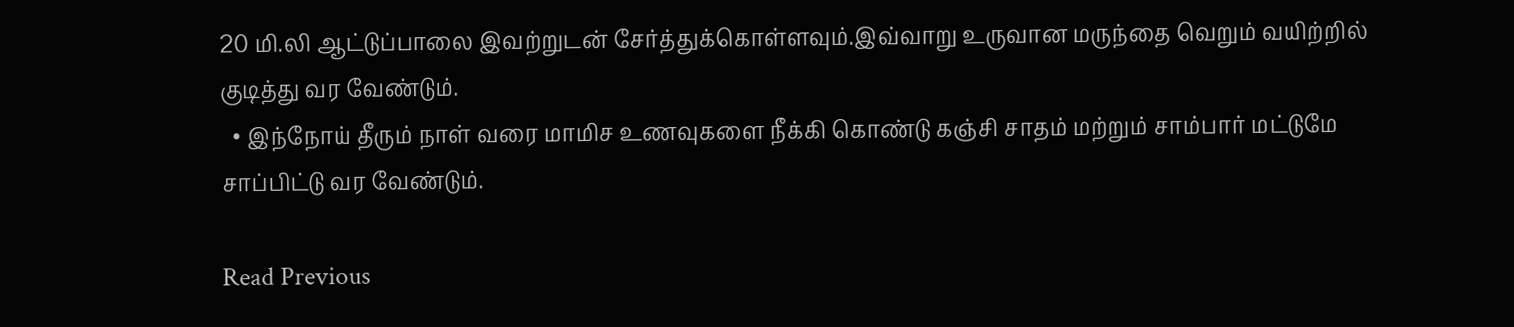20 மி.லி ஆட்டுப்பாலை இவற்றுடன் சேர்த்துக்கொள்ளவும்.இவ்வாறு உருவான மருந்தை வெறும் வயிற்றில் குடித்து வர வேண்டும்.
  • இந்நோய் தீரும் நாள் வரை மாமிச உணவுகளை நீக்கி கொண்டு கஞ்சி சாதம் மற்றும் சாம்பார் மட்டுமே சாப்பிட்டு வர வேண்டும்.

Read Previous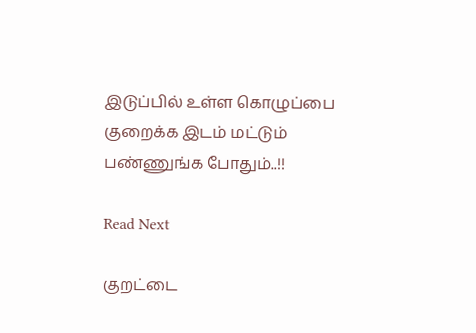இடுப்பில் உள்ள கொழுப்பை குறைக்க இடம் மட்டும் பண்ணுங்க போதும்..!!

Read Next

குறட்டை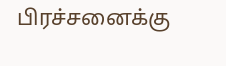பிரச்சனைக்கு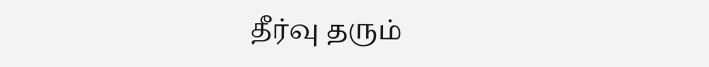தீர்வு தரும்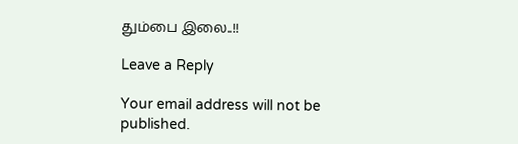தும்பை இலை..!!

Leave a Reply

Your email address will not be published.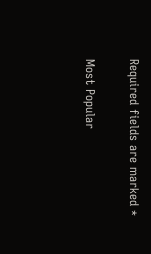Required fields are marked *

Most Popular